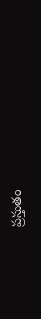ప్రస్తుతం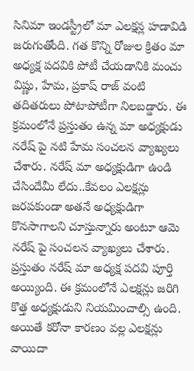సినిమా ఇండస్ట్రీలో మా ఎలక్షన్ల హడావిడి జరుగుతోంది. గత కొన్ని రోజుల క్రితం మా అధ్యక్ష పదవికి పోటీ చేయడానికి మంచు విష్ణు, హేమ, ప్రకాష్ రాజ్ వంటి తదితరులు పోటాపోటీగా నిలబడ్డారు. ఈ క్రమంలోనే ప్రస్తుతం ఉన్న మా అధ్యక్షుడు నరేష్ పై నటి హేమ సంచలన వ్యాఖ్యలు చేశారు. నరేష్ మా అధ్యక్షుడిగా ఉండి చేసిందేమీ లేదు..కేవలం ఎలక్షన్లు జరపకుండా అతనే అధ్యక్షుడిగా కొనసాగాలని చూస్తున్నారు అంటూ ఆమె నరేష్ పై సంచలన వ్యాఖ్యలు చేశారు.
ప్రస్తుతం నరేష్ మా అధ్యక్ష పదవి పూర్తి అయ్యింది. ఈ క్రమంలోనే ఎలక్షన్లు జరిగి కొత్త అధ్యక్షుడుని నియమించాల్సి ఉంది. అయితే కరోనా కారణం వల్ల ఎలక్షన్లు వాయిదా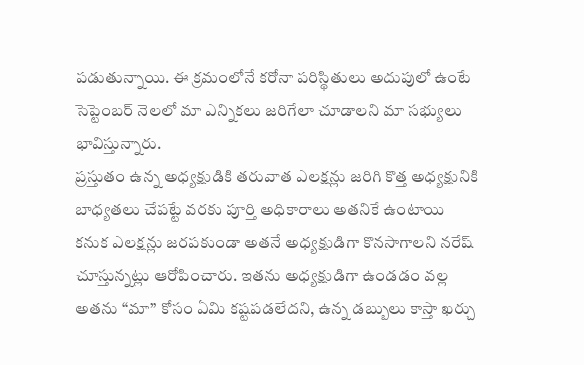పడుతున్నాయి. ఈ క్రమంలోనే కరోనా పరిస్థితులు అదుపులో ఉంటే సెప్టెంబర్ నెలలో మా ఎన్నికలు జరిగేలా చూడాలని మా సభ్యులు భావిస్తున్నారు.
ప్రస్తుతం ఉన్న అధ్యక్షుడికి తరువాత ఎలక్షన్లు జరిగి కొత్త అధ్యక్షునికి బాధ్యతలు చేపట్టే వరకు పూర్తి అధికారాలు అతనికే ఉంటాయి కనుక ఎలక్షన్లు జరపకుండా అతనే అధ్యక్షుడిగా కొనసాగాలని నరేష్ చూస్తున్నట్లు ఆరోపించారు. ఇతను అధ్యక్షుడిగా ఉండడం వల్ల అతను “మా” కోసం ఏమి కష్టపడలేదని, ఉన్న డబ్బులు కాస్తా ఖర్చు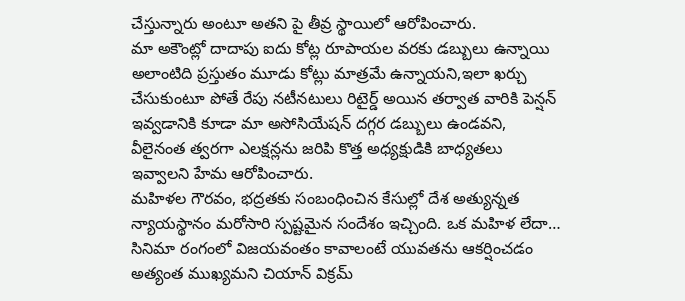చేస్తున్నారు అంటూ అతని పై తీవ్ర స్థాయిలో ఆరోపించారు.
మా అకౌంట్లో దాదాపు ఐదు కోట్ల రూపాయల వరకు డబ్బులు ఉన్నాయి అలాంటిది ప్రస్తుతం మూడు కోట్లు మాత్రమే ఉన్నాయని,ఇలా ఖర్చు చేసుకుంటూ పోతే రేపు నటీనటులు రిటైర్డ్ అయిన తర్వాత వారికి పెన్షన్ ఇవ్వడానికి కూడా మా అసోసియేషన్ దగ్గర డబ్బులు ఉండవని, వీలైనంత త్వరగా ఎలక్షన్లను జరిపి కొత్త అధ్యక్షుడికి బాధ్యతలు ఇవ్వాలని హేమ ఆరోపించారు.
మహిళల గౌరవం, భద్రతకు సంబంధించిన కేసుల్లో దేశ అత్యున్నత న్యాయస్థానం మరోసారి స్పష్టమైన సందేశం ఇచ్చింది. ఒక మహిళ లేదా…
సినిమా రంగంలో విజయవంతం కావాలంటే యువతను ఆకర్షించడం అత్యంత ముఖ్యమని చియాన్ విక్రమ్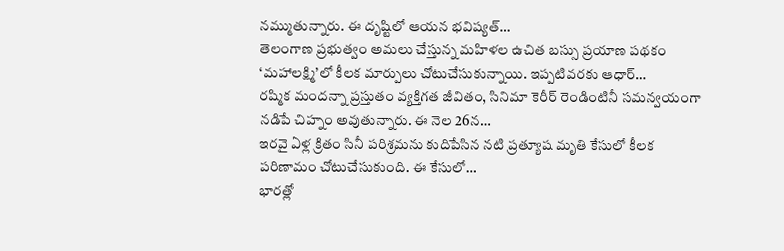నమ్ముతున్నారు. ఈ దృష్టిలో ఆయన భవిష్యత్…
తెలంగాణ ప్రభుత్వం అమలు చేస్తున్న మహిళల ఉచిత బస్సు ప్రయాణ పథకం ‘మహాలక్ష్మి’లో కీలక మార్పులు చోటుచేసుకున్నాయి. ఇప్పటివరకు ఆధార్…
రష్మిక మందన్నా ప్రస్తుతం వ్యక్తిగత జీవితం, సినిమా కెరీర్ రెండింటినీ సమన్వయంగా నడిపే చిహ్నం అవుతున్నారు. ఈ నెల 26న…
ఇరవై ఏళ్ల క్రితం సినీ పరిశ్రమను కుదిపేసిన నటి ప్రత్యూష మృతి కేసులో కీలక పరిణామం చోటుచేసుకుంది. ఈ కేసులో…
భారత్లో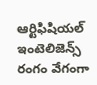ఆర్టిఫిషియల్ ఇంటెలిజెన్స్ రంగం వేగంగా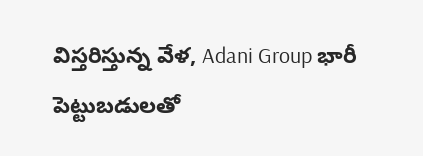విస్తరిస్తున్న వేళ, Adani Group భారీ పెట్టుబడులతో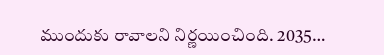ముందుకు రావాలని నిర్ణయించింది. 2035…